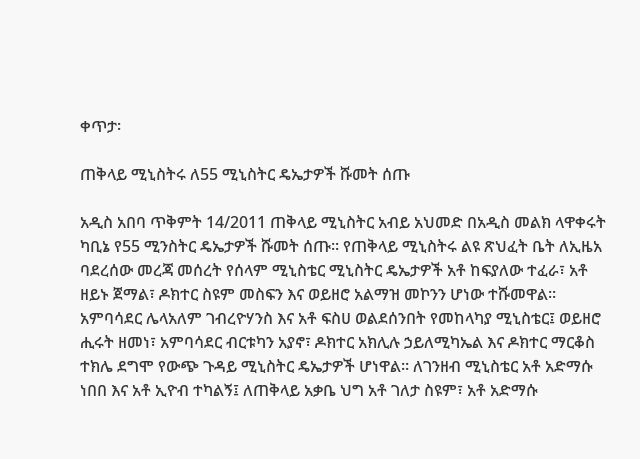ቀጥታ፡

ጠቅላይ ሚኒስትሩ ለ55 ሚኒስትር ዴኤታዎች ሹመት ሰጡ

አዲስ አበባ ጥቅምት 14/2011 ጠቅላይ ሚኒስትር አብይ አህመድ በአዲስ መልክ ላዋቀሩት ካቢኔ የ55 ሚንስትር ዴኤታዎች ሹመት ሰጡ። የጠቅላይ ሚኒስትሩ ልዩ ጽህፈት ቤት ለኢዜአ ባደረሰው መረጃ መሰረት የሰላም ሚኒስቴር ሚኒስትር ዴኤታዎች አቶ ከፍያለው ተፈራ፣ አቶ ዘይኑ ጀማል፣ ዶክተር ስዩም መስፍን እና ወይዘሮ አልማዝ መኮንን ሆነው ተሹመዋል። አምባሳደር ሌላአለም ገብረዮሃንስ እና አቶ ፍስሀ ወልደሰንበት የመከላካያ ሚኒስቴር፤ ወይዘሮ ሒሩት ዘመነ፣ አምባሳደር ብርቱካን አያኖ፣ ዶክተር አክሊሉ ኃይለሚካኤል እና ዶክተር ማርቆስ ተክሌ ደግሞ የውጭ ጉዳይ ሚኒስትር ዴኤታዎች ሆነዋል። ለገንዘብ ሚኒስቴር አቶ አድማሱ ነበበ እና አቶ ኢዮብ ተካልኝ፤ ለጠቅላይ አቃቤ ህግ አቶ ገለታ ስዩም፣ አቶ አድማሱ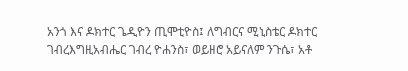አንጎ እና ዶክተር ጌዲዮን ጢሞቲዮስ፤ ለግብርና ሚኒስቴር ዶክተር ገብረእግዚአብሔር ገብረ ዮሐንስ፣ ወይዘሮ አይናለም ንጉሴ፣ አቶ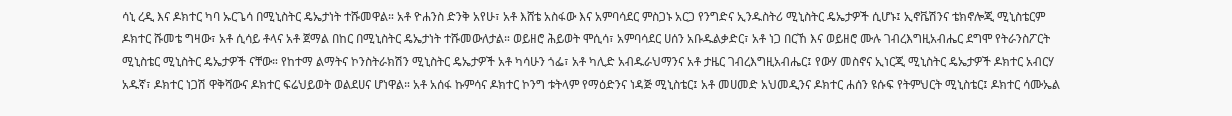ሳኒ ረዲ እና ዶክተር ካባ ኡርጌሳ በሚኒስትር ዴኤታነት ተሹመዋል። አቶ ዮሐንስ ድንቅ አየሁ፣ አቶ እሸቴ አስፋው እና አምባሳደር ምስጋኑ አርጋ የንግድና ኢንዱስትሪ ሚኒስትር ዴኤታዎች ሲሆኑ፤ ኢኖቬሽንና ቴክኖሎጂ ሚኒስቴርም ዶክተር ሹመቴ ግዛው፣ አቶ ሲሳይ ቶላና አቶ ጀማል በከር በሚኒስትር ዴኤታነት ተሹመውለታል። ወይዘሮ ሕይወት ሞሲሳ፣ አምባሳደር ሀሰን አቡዱልቃድር፣ አቶ ነጋ በርኸ እና ወይዘሮ ሙሉ ገብረእግዚአብሔር ደግሞ የትራንስፖርት ሚኒስቴር ሚኒስትር ዴኤታዎች ናቸው። የከተማ ልማትና ኮንስትራክሽን ሚኒስትር ዴኤታዎች አቶ ካሳሁን ጎፌ፣ አቶ ካሊድ አብዱራህማንና አቶ ታዜር ገብረእግዚአብሔር፤ የውሃ መስኖና ኢነርጂ ሚኒስትር ዴኤታዎች ዶክተር አብርሃ አዱኛ፣ ዶክተር ነጋሽ ዋቅሻውና ዶክተር ፍሬህይወት ወልደሀና ሆነዋል። አቶ አሰፋ ኩምሳና ዶክተር ኮንግ ቱትላም የማዕድንና ነዳጅ ሚኒስቴር፤ አቶ መሀመድ አህመዲንና ዶክተር ሐሰን ዩሱፍ የትምህርት ሚኒስቴር፤ ዶክተር ሳሙኤል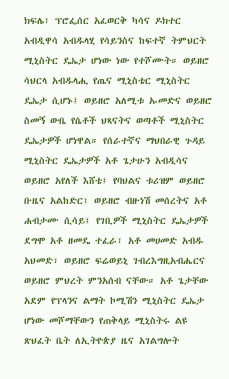ክፍሌ፣ ፕሮፌሰር አፈወርቅ ካሳና ዶክተር አብዲዋሳ አብዱላሂ የሳይንስና ከፍተኛ ትምህርት ሚኒስትር ዴኤታ ሆነው ነው የተሾሙት። ወይዘሮ ሳህርላ አብዱላሒ የጤና ሚኒስቴር ሚኒስትር ዴኤታ ሲሆኑ፤ ወይዘሮ አለሚቱ ኡመድና ወይዘሮ ስመኝ ውቤ የሴቶች ህጻናትና ወጣቶች ሚኒስትር ዴኤታዎች ሆነዋል። የሰራተኛና ማህበራዊ ጉዳይ ሚኒስትር ዴኤታዎች አቶ ጌታሁን አብዲሳና ወይዘሮ አየለች እሸቴ፤ የባህልና ቱሪዝም ወይዘሮ ቡዜና አልከድር፣ ወይዘሮ ብዙነሽ መሰረትና አቶ ሐብታሙ ሲሳይ፤ የገቢዎች ሚኒስትር ዴኤታዎች ደግሞ አቶ ዘመዴ ተፈራ፣ አቶ መሀመድ አብዱ አህመድ፣ ወይዘሮ ፍሬወይኒ ገብረእግዚአብሔርና ወይዘሮ ምህረት ምንአሰብ ናቸው። አቶ ጌታቸው አደም የፕላንና ልማት ኮሚሽን ሚኒስትር ዴኤታ ሆነው መሾማቸውን የጠቅላይ ሚኒስትሩ ልዩ ጽህፈት ቤት ለኢትዮጵያ ዜና አገልግሎት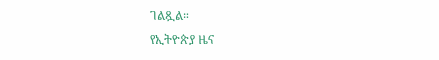ገልጿል።
የኢትዮጵያ ዜና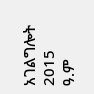አገልግሎት
2015
ዓ.ም